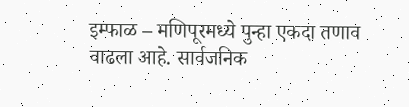इम्फाळ – मणिपूरमध्ये पुन्हा एकदा तणाव वाढला आहे. सार्वजनिक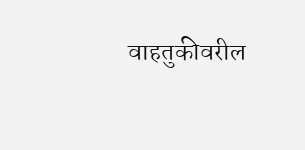वाहतुकीवरील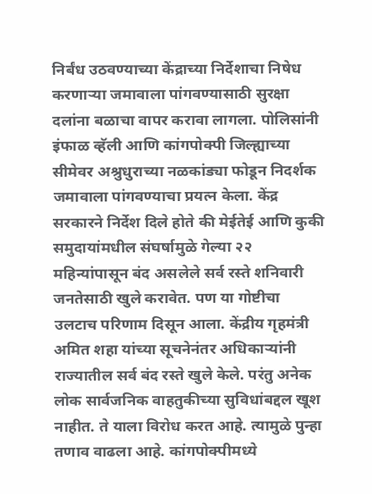निर्बंध उठवण्याच्या केंद्राच्या निर्देशाचा निषेध करणाऱ्या जमावाला पांगवण्यासाठी सुरक्षा दलांना बळाचा वापर करावा लागला. पोलिसांनी इंफाळ व्हॅली आणि कांगपोक्पी जिल्ह्याच्या सीमेवर अश्रुधुराच्या नळकांड्या फोडून निदर्शक जमावाला पांगवण्याचा प्रयत्न केला. केंद्र सरकारने निर्देश दिले होते की मेईतेई आणि कुकी समुदायांमधील संघर्षामुळे गेल्या २२ महिन्यांपासून बंद असलेले सर्व रस्ते शनिवारी जनतेसाठी खुले करावेत. पण या गोष्टीचा उलटाच परिणाम दिसून आला. केंद्रीय गृहमंत्री अमित शहा यांच्या सूचनेनंतर अधिकाऱ्यांनी राज्यातील सर्व बंद रस्ते खुले केले. परंतु अनेक लोक सार्वजनिक वाहतुकीच्या सुविधांबद्दल खूश नाहीत. ते याला विरोध करत आहे. त्यामुळे पुन्हा तणाव वाढला आहे. कांगपोक्पीमध्ये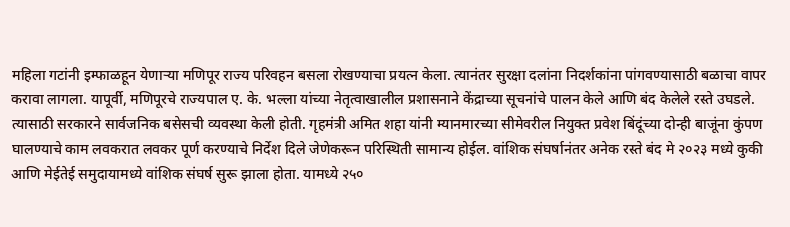महिला गटांनी इम्फाळहून येणाऱ्या मणिपूर राज्य परिवहन बसला रोखण्याचा प्रयत्न केला. त्यानंतर सुरक्षा दलांना निदर्शकांना पांगवण्यासाठी बळाचा वापर करावा लागला. यापूर्वी, मणिपूरचे राज्यपाल ए. के. भल्ला यांच्या नेतृत्वाखालील प्रशासनाने केंद्राच्या सूचनांचे पालन केले आणि बंद केलेले रस्ते उघडले. त्यासाठी सरकारने सार्वजनिक बसेसची व्यवस्था केली होती. गृहमंत्री अमित शहा यांनी म्यानमारच्या सीमेवरील नियुक्त प्रवेश बिंदूंच्या दोन्ही बाजूंना कुंपण घालण्याचे काम लवकरात लवकर पूर्ण करण्याचे निर्देश दिले जेणेकरून परिस्थिती सामान्य होईल. वांशिक संघर्षानंतर अनेक रस्ते बंद मे २०२३ मध्ये कुकी आणि मेईतेई समुदायामध्ये वांशिक संघर्ष सुरू झाला होता. यामध्ये २५०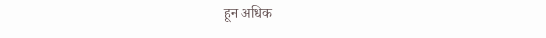हून अधिक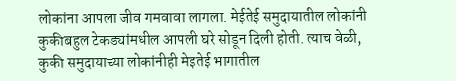लोकांना आपला जीव गमवावा लागला. मेईतेई समुदायातील लोकांनी कुकीबहुल टेकड्यांमधील आपली घरे सोडून दिली होती. त्याच वेळी, कुकी समुदायाच्या लोकांनीही मेइतेई भागातील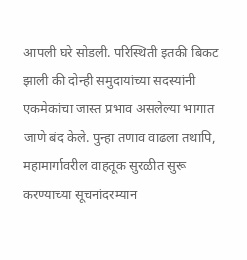आपली घरे सोडली. परिस्थिती इतकी बिकट झाली की दोन्ही समुदायांच्या सदस्यांनी एकमेकांचा जास्त प्रभाव असलेल्या भागात जाणे बंद केले. पुन्हा तणाव वाढला तथापि, महामार्गावरील वाहतूक सुरळीत सुरू करण्याच्या सूचनांदरम्यान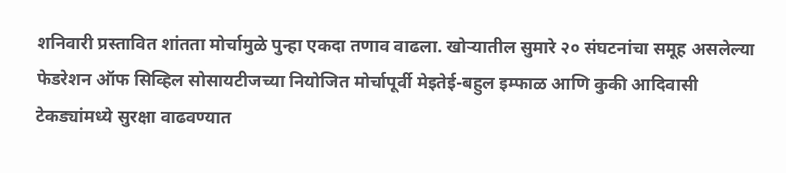शनिवारी प्रस्तावित शांतता मोर्चामुळे पुन्हा एकदा तणाव वाढला. खोऱ्यातील सुमारे २० संघटनांचा समूह असलेल्या फेडरेशन ऑफ सिव्हिल सोसायटीजच्या नियोजित मोर्चापूर्वी मेइतेई-बहुल इम्फाळ आणि कुकी आदिवासी टेकड्यांमध्ये सुरक्षा वाढवण्यात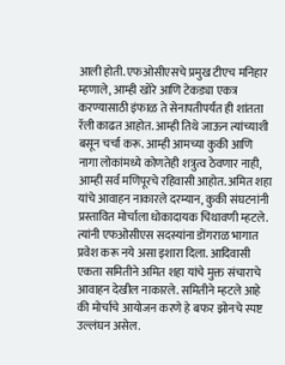आली होती. एफओसीएसचे प्रमुख टीएच मनिहार म्हणाले, आम्ही खोरे आणि टेकड्या एकत्र करण्यासाठी इंफाळ ते सेनापतीपर्यंत ही शांतता रॅली काढत आहोत. आम्ही तिथे जाऊन त्यांच्याशी बसून चर्चा करू. आम्ही आमच्या कुकी आणि नागा लोकांमध्ये कोणतेही शत्रुत्व ठेवणार नाही, आम्ही सर्व मणिपूरचे रहिवासी आहोत. अमित शहा यांचे आवाहन नाकारले दरम्यान, कुकी संघटनांनी प्रस्तावित मोर्चाला धोकादायक चिथावणी म्हटले. त्यांनी एफओसीएस सदस्यांना डोंगराळ भागात प्रवेश करू नये असा इशारा दिला. आदिवासी एकता समितीने अमित शहा यांचे मुक्त संचाराचे आवाहन देखील नाकारले. समितीने म्हटले आहे की मोर्चाचे आयोजन करणे हे बफर झोनचे स्पष्ट उल्लंघन असेल.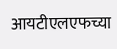आयटीएलएफच्या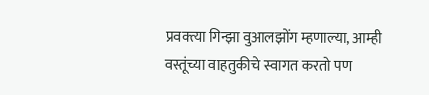प्रवक्त्या गिन्झा वुआलझोंग म्हणाल्या, आम्ही वस्तूंच्या वाहतुकीचे स्वागत करतो पण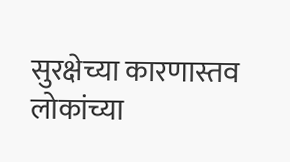सुरक्षेच्या कारणास्तव लोकांच्या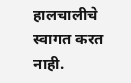हालचालीचे स्वागत करत नाही.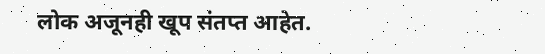लोक अजूनही खूप संतप्त आहेत.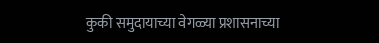कुकी समुदायाच्या वेगळ्या प्रशासनाच्या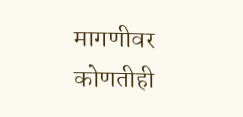मागणीवर कोणतीही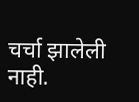चर्चा झालेली नाही.